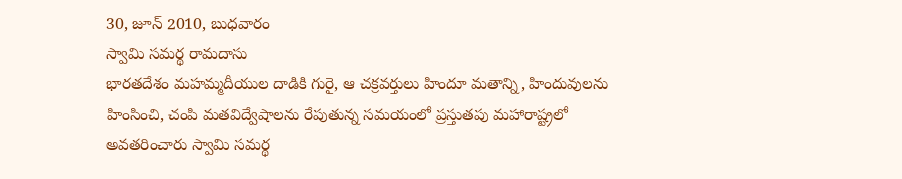30, జూన్ 2010, బుధవారం
స్వామి సమర్థ రామదాసు
భారతదేశం మహమ్మదీయుల దాడికి గురై, ఆ చక్రవర్తులు హిందూ మతాన్ని, హిందువులను హింసించి, చంపి మతవిద్వేషాలను రేపుతున్న సమయంలో ప్రస్తుతపు మహారాష్ట్రలో అవతరించారు స్వామి సమర్థ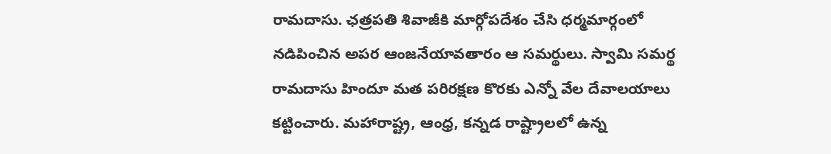రామదాసు. ఛత్రపతి శివాజీకి మార్గోపదేశం చేసి ధర్మమార్గంలో నడిపించిన అపర ఆంజనేయావతారం ఆ సమర్థులు. స్వామి సమర్థ రామదాసు హిందూ మత పరిరక్షణ కొరకు ఎన్నో వేల దేవాలయాలు కట్టించారు. మహారాష్ట్ర, ఆంధ్ర, కన్నడ రాష్ట్రాలలో ఉన్న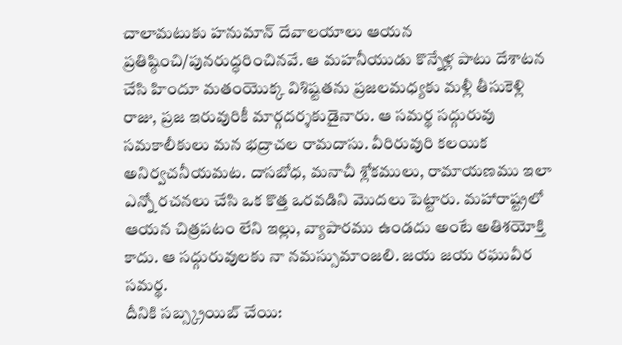చాలామటుకు హనుమాన్ దేవాలయాలు ఆయన ప్రతిష్ఠించి/పునరుద్ధరించినవే. ఆ మహనీయుడు కొన్నేళ్ల పాటు దేశాటన చేసి హిందూ మతంయొక్క విశిష్టతను ప్రజలమధ్యకు మళ్లీ తీసుకెళ్లి రాజు, ప్రజ ఇరువురికీ మార్గదర్శకుడైనారు. ఆ సమర్థ సద్గురువు సమకాలీకులు మన భద్రాచల రామదాసు. వీరిరువురి కలయిక అనిర్వచనీయమట. దాసబోధ, మనాచీ శ్లోకములు, రామాయణము ఇలా ఎన్నో రచనలు చేసి ఒక కొత్త ఒరవడిని మొదలు పెట్టారు. మహారాష్ట్రలో ఆయన చిత్రపటం లేని ఇల్లు, వ్యాపారము ఉండదు అంటే అతిశయోక్తి కాదు. ఆ సద్గురువులకు నా నమస్సుమాంజలి. జయ జయ రఘువీర సమర్థ.
దీనికి సబ్స్క్రయిబ్ చేయి: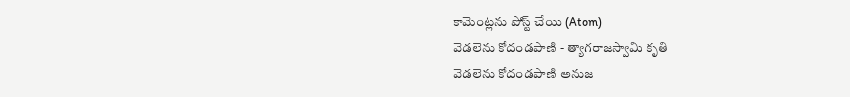కామెంట్లను పోస్ట్ చేయి (Atom)
వెడలెను కోదండపాణి - త్యాగరాజస్వామి కృతి
వెడలెను కోదండపాణి అనుజ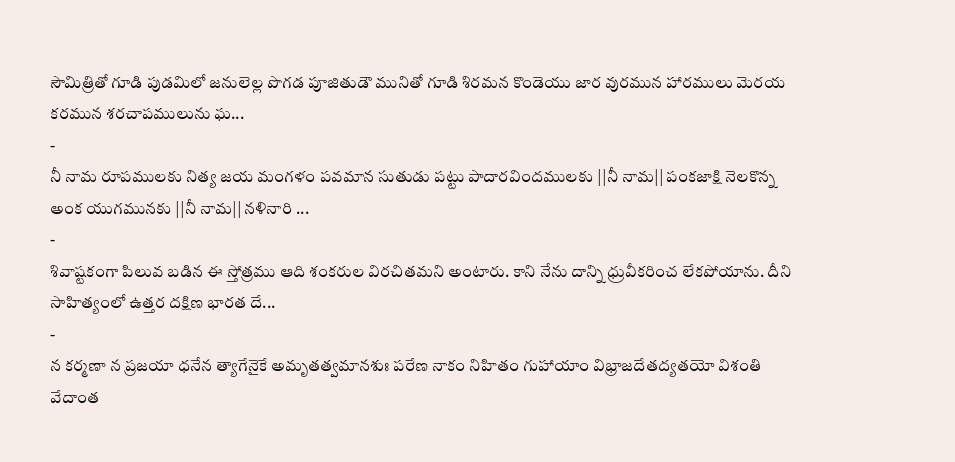సౌమిత్రితో గూడి పుడమిలో జనులెల్ల పొగడ పూజితుడౌ మునితో గూడి శిరమన కొండెయు జార వురమున హారములు మెరయ కరమున శరచాపములును ఘ...
-
నీ నామ రూపములకు నిత్య జయ మంగళం పవమాన సుతుడు పట్టు పాదారవిందములకు ||నీ నామ|| పంకజాక్షి నెలకొన్న అంక యుగమునకు ||నీ నామ|| నళినారి ...
-
శివాష్టకంగా పిలువ బడిన ఈ స్తోత్రము ఆది శంకరుల విరచితమని అంటారు. కాని నేను దాన్ని ధ్రువీకరించ లేకపోయాను. దీని సాహిత్యంలో ఉత్తర దక్షిణ భారత దే...
-
న కర్మణా న ప్రజయా ధనేన త్యాగేనైకే అమృతత్వమానశుః పరేణ నాకం నిహితం గుహాయాం విభ్రాజదేతద్యతయో విశంతి వేదాంత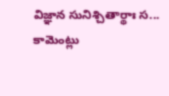విజ్ఞాన సునిశ్చితార్థాః స...
కామెంట్లు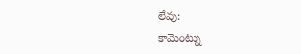లేవు:
కామెంట్ను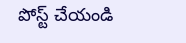పోస్ట్ చేయండి